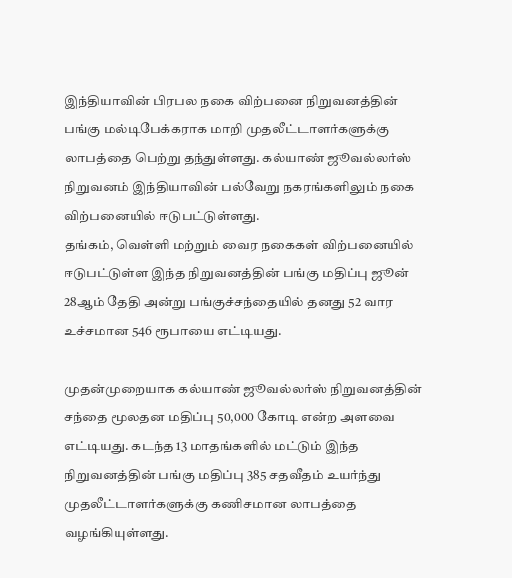இந்தியாவின் பிரபல நகை விற்பனை நிறுவனத்தின் பங்கு மல்டிபேக்கராக மாறி முதலீட்டாளர்களுக்கு லாபத்தை பெற்று தந்துள்ளது. கல்யாண் ஜூவல்லர்ஸ் நிறுவனம் இந்தியாவின் பல்வேறு நகரங்களிலும் நகை விற்பனையில் ஈடுபட்டுள்ளது.
தங்கம், வெள்ளி மற்றும் வைர நகைகள் விற்பனையில் ஈடுபட்டுள்ள இந்த நிறுவனத்தின் பங்கு மதிப்பு ஜூன் 28ஆம் தேதி அன்று பங்குச்சந்தையில் தனது 52 வார உச்சமான 546 ரூபாயை எட்டியது.

முதன்முறையாக கல்யாண் ஜூவல்லர்ஸ் நிறுவனத்தின் சந்தை மூலதன மதிப்பு 50,000 கோடி என்ற அளவை எட்டியது. கடந்த 13 மாதங்களில் மட்டும் இந்த நிறுவனத்தின் பங்கு மதிப்பு 385 சதவீதம் உயர்ந்து முதலீட்டாளர்களுக்கு கணிசமான லாபத்தை வழங்கியுள்ளது.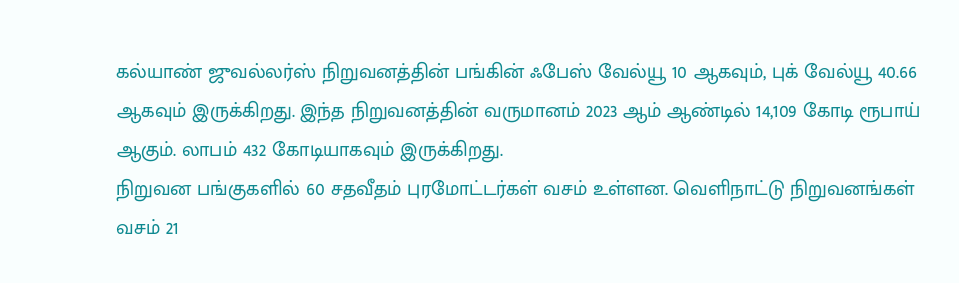கல்யாண் ஜுவல்லர்ஸ் நிறுவனத்தின் பங்கின் ஃபேஸ் வேல்யூ 10 ஆகவும், புக் வேல்யூ 40.66 ஆகவும் இருக்கிறது. இந்த நிறுவனத்தின் வருமானம் 2023 ஆம் ஆண்டில் 14,109 கோடி ரூபாய் ஆகும். லாபம் 432 கோடியாகவும் இருக்கிறது.
நிறுவன பங்குகளில் 60 சதவீதம் புரமோட்டர்கள் வசம் உள்ளன. வெளிநாட்டு நிறுவனங்கள் வசம் 21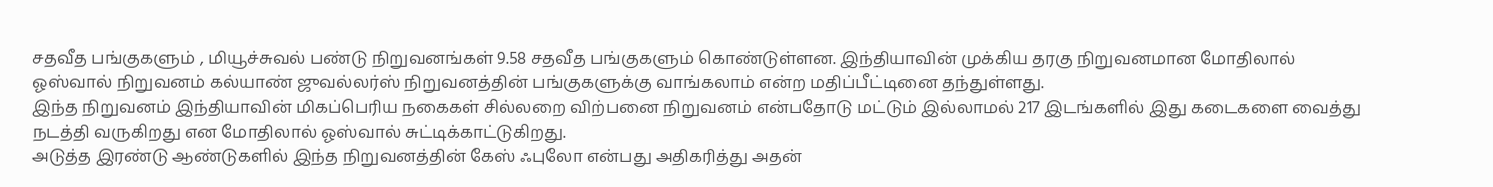சதவீத பங்குகளும் , மியூச்சுவல் பண்டு நிறுவனங்கள் 9.58 சதவீத பங்குகளும் கொண்டுள்ளன. இந்தியாவின் முக்கிய தரகு நிறுவனமான மோதிலால் ஓஸ்வால் நிறுவனம் கல்யாண் ஜுவல்லர்ஸ் நிறுவனத்தின் பங்குகளுக்கு வாங்கலாம் என்ற மதிப்பீட்டினை தந்துள்ளது.
இந்த நிறுவனம் இந்தியாவின் மிகப்பெரிய நகைகள் சில்லறை விற்பனை நிறுவனம் என்பதோடு மட்டும் இல்லாமல் 217 இடங்களில் இது கடைகளை வைத்து நடத்தி வருகிறது என மோதிலால் ஓஸ்வால் சுட்டிக்காட்டுகிறது.
அடுத்த இரண்டு ஆண்டுகளில் இந்த நிறுவனத்தின் கேஸ் ஃபுலோ என்பது அதிகரித்து அதன்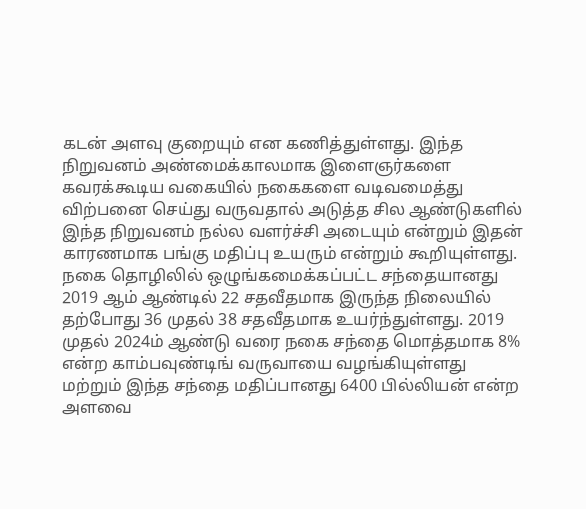கடன் அளவு குறையும் என கணித்துள்ளது. இந்த நிறுவனம் அண்மைக்காலமாக இளைஞர்களை கவரக்கூடிய வகையில் நகைகளை வடிவமைத்து விற்பனை செய்து வருவதால் அடுத்த சில ஆண்டுகளில் இந்த நிறுவனம் நல்ல வளர்ச்சி அடையும் என்றும் இதன் காரணமாக பங்கு மதிப்பு உயரும் என்றும் கூறியுள்ளது.
நகை தொழிலில் ஒழுங்கமைக்கப்பட்ட சந்தையானது 2019 ஆம் ஆண்டில் 22 சதவீதமாக இருந்த நிலையில் தற்போது 36 முதல் 38 சதவீதமாக உயர்ந்துள்ளது. 2019 முதல் 2024ம் ஆண்டு வரை நகை சந்தை மொத்தமாக 8% என்ற காம்பவுண்டிங் வருவாயை வழங்கியுள்ளது மற்றும் இந்த சந்தை மதிப்பானது 6400 பில்லியன் என்ற அளவை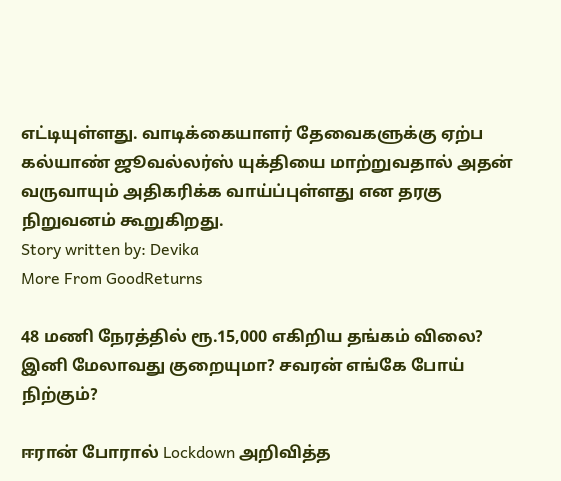எட்டியுள்ளது. வாடிக்கையாளர் தேவைகளுக்கு ஏற்ப கல்யாண் ஜூவல்லர்ஸ் யுக்தியை மாற்றுவதால் அதன் வருவாயும் அதிகரிக்க வாய்ப்புள்ளது என தரகு நிறுவனம் கூறுகிறது.
Story written by: Devika
More From GoodReturns

48 மணி நேரத்தில் ரூ.15,000 எகிறிய தங்கம் விலை? இனி மேலாவது குறையுமா? சவரன் எங்கே போய் நிற்கும்?

ஈரான் போரால் Lockdown அறிவித்த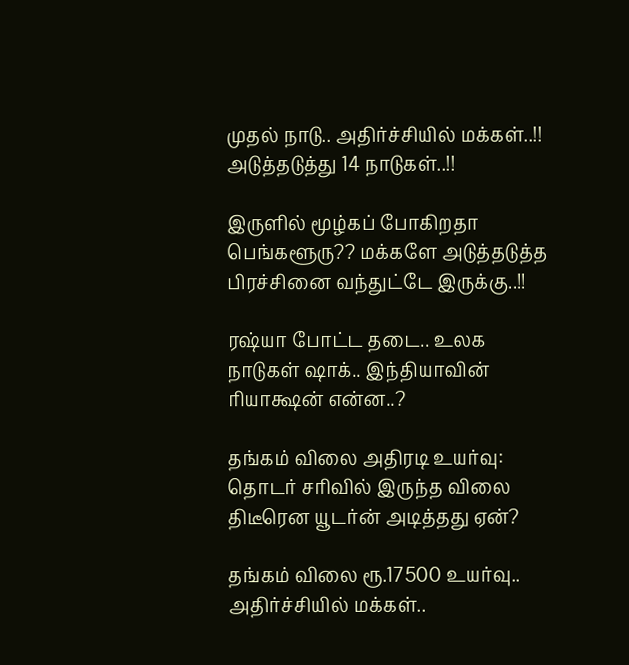முதல் நாடு.. அதிர்ச்சியில் மக்கள்..!! அடுத்தடுத்து 14 நாடுகள்..!!

இருளில் மூழ்கப் போகிறதா பெங்களூரு?? மக்களே அடுத்தடுத்த பிரச்சினை வந்துட்டே இருக்கு..!!

ரஷ்யா போட்ட தடை.. உலக நாடுகள் ஷாக்.. இந்தியாவின் ரியாக்ஷன் என்ன..?

தங்கம் விலை அதிரடி உயர்வு: தொடர் சரிவில் இருந்த விலை திடீரென யூடர்ன் அடித்தது ஏன்?

தங்கம் விலை ரூ.17500 உயர்வு.. அதிர்ச்சியில் மக்கள்..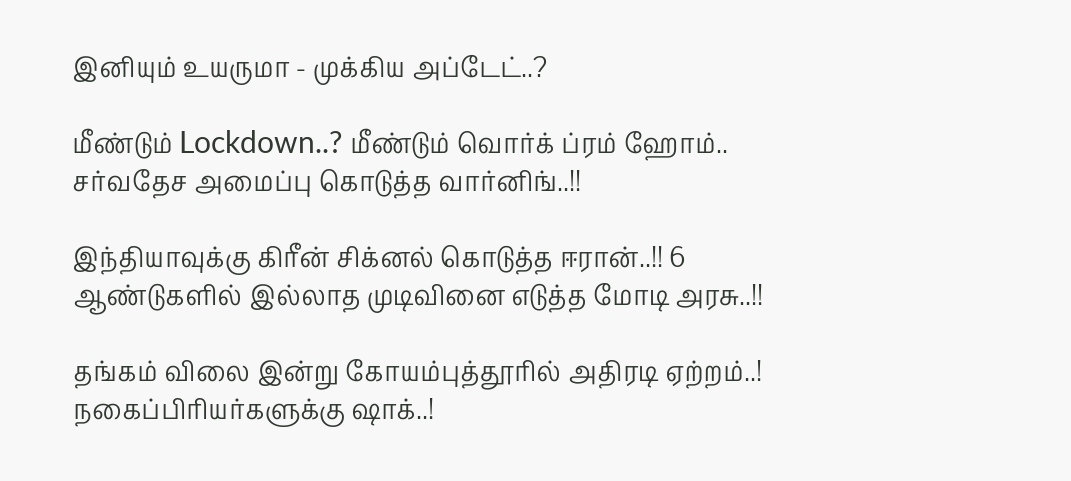இனியும் உயருமா - முக்கிய அப்டேட்..?

மீண்டும் Lockdown..? மீண்டும் வொர்க் ப்ரம் ஹோம்.. சர்வதேச அமைப்பு கொடுத்த வார்னிங்..!!

இந்தியாவுக்கு கிரீன் சிக்னல் கொடுத்த ஈரான்..!! 6 ஆண்டுகளில் இல்லாத முடிவினை எடுத்த மோடி அரசு..!!

தங்கம் விலை இன்று கோயம்புத்தூரில் அதிரடி ஏற்றம்..! நகைப்பிரியர்களுக்கு ஷாக்..!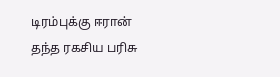டிரம்புக்கு ஈரான் தந்த ரகசிய பரிசு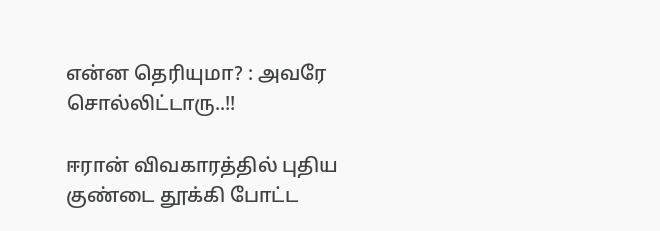என்ன தெரியுமா? : அவரே சொல்லிட்டாரு..!!

ஈரான் விவகாரத்தில் புதிய குண்டை தூக்கி போட்ட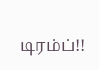டிரம்ப்!!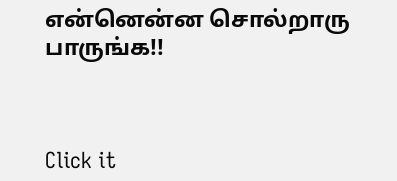என்னென்ன சொல்றாரு பாருங்க!!



Click it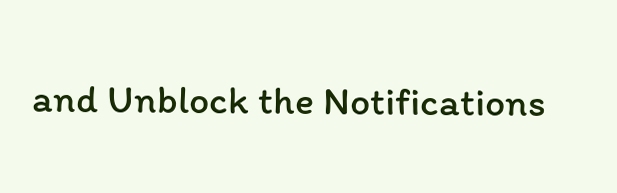and Unblock the Notifications